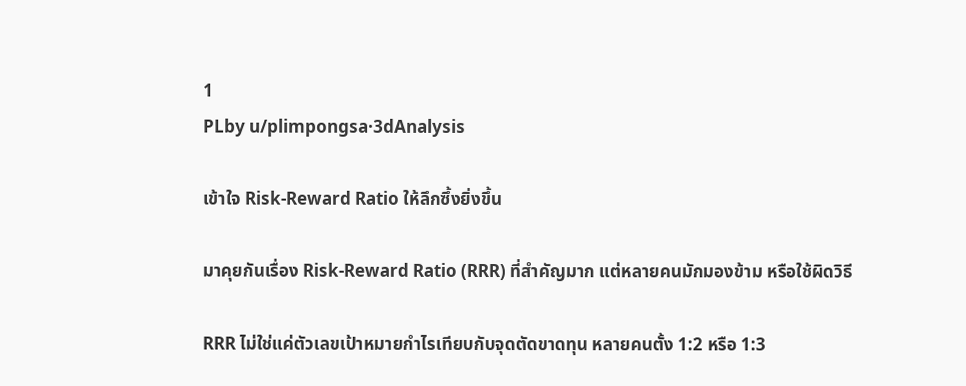1
PLby u/plimpongsa·3dAnalysis

เข้าใจ Risk-Reward Ratio ให้ลึกซึ้งยิ่งขึ้น

มาคุยกันเรื่อง Risk-Reward Ratio (RRR) ที่สำคัญมาก แต่หลายคนมักมองข้าม หรือใช้ผิดวิธี

RRR ไม่ใช่แค่ตัวเลขเป้าหมายกำไรเทียบกับจุดตัดขาดทุน หลายคนตั้ง 1:2 หรือ 1:3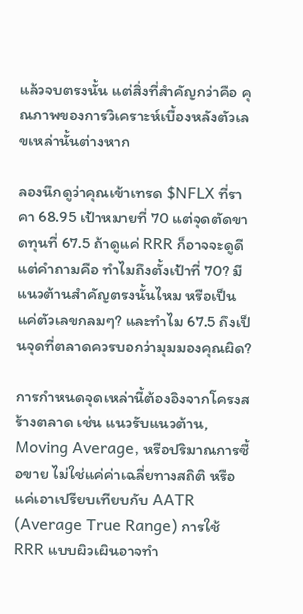แล้วจบตรงนั้น แต่สิ่งที่สำคัญกว่าคือ คุณภาพของการวิเคราะห์เบื้องหลังตัวเลขเหล่านั้นต่างหาก

ลองนึกดูว่าคุณเข้าเทรด $NFLX ที่ราคา 68.95 เป้าหมายที่ 70 แต่จุดตัดขาดทุนที่ 67.5 ถ้าดูแค่ RRR ก็อาจจะดูดี แต่คำถามคือ ทำไมถึงตั้งเป้าที่ 70? มีแนวต้านสำคัญตรงนั้นไหม หรือเป็นแค่ตัวเลขกลมๆ? และทำไม 67.5 ถึงเป็นจุดที่ตลาดควรบอกว่ามุมมองคุณผิด?

การกำหนดจุดเหล่านี้ต้องอิงจากโครงสร้างตลาด เช่น แนวรับแนวต้าน, Moving Average, หรือปริมาณการซื้อขาย ไม่ใช่แค่ค่าเฉลี่ยทางสถิติ หรือแค่เอาเปรียบเทียบกับ AATR (Average True Range) การใช้ RRR แบบผิวเผินอาจทำ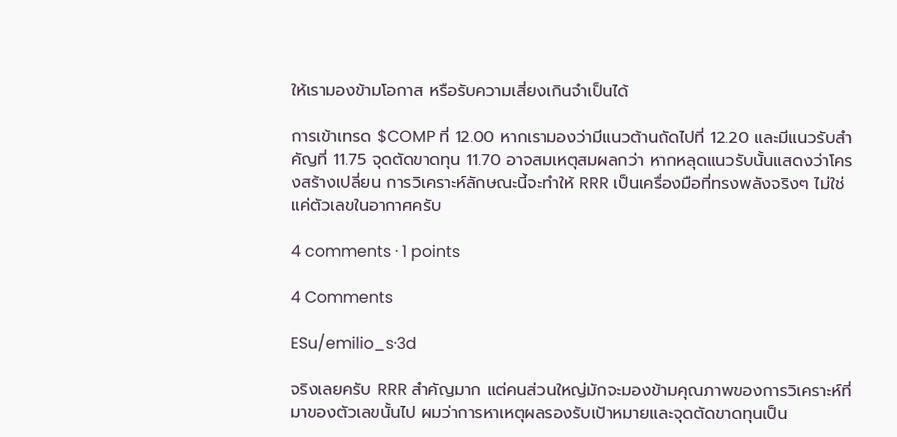ให้เรามองข้ามโอกาส หรือรับความเสี่ยงเกินจำเป็นได้

การเข้าเทรด $COMP ที่ 12.00 หากเรามองว่ามีแนวต้านถัดไปที่ 12.20 และมีแนวรับสำคัญที่ 11.75 จุดตัดขาดทุน 11.70 อาจสมเหตุสมผลกว่า หากหลุดแนวรับนั้นแสดงว่าโครงสร้างเปลี่ยน การวิเคราะห์ลักษณะนี้จะทำให้ RRR เป็นเครื่องมือที่ทรงพลังจริงๆ ไม่ใช่แค่ตัวเลขในอากาศครับ

4 comments · 1 points

4 Comments

ESu/emilio_s·3d

จริงเลยครับ RRR สำคัญมาก แต่คนส่วนใหญ่มักจะมองข้ามคุณภาพของการวิเคราะห์ที่มาของตัวเลขนั้นไป ผมว่าการหาเหตุผลรองรับเป้าหมายและจุดตัดขาดทุนเป็น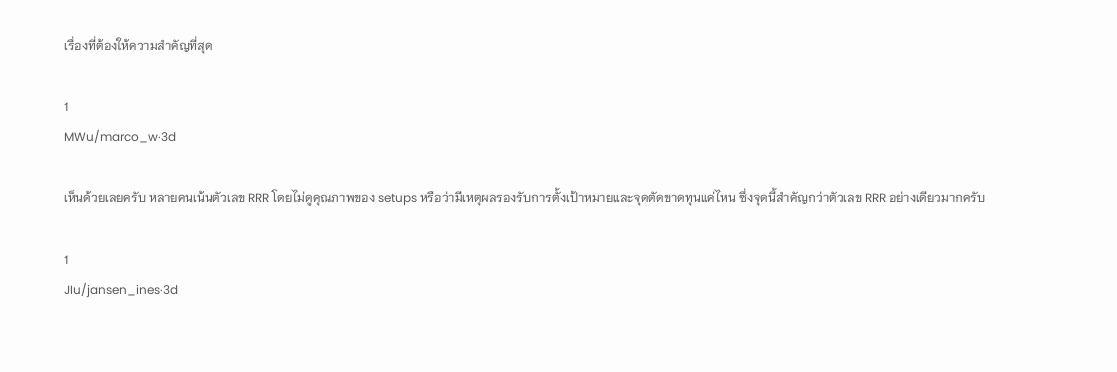เรื่องที่ต้องให้ความสำคัญที่สุด

1
MWu/marco_w·3d

เห็นด้วยเลยครับ หลายคนเน้นตัวเลข RRR โดยไม่ดูคุณภาพของ setups หรือว่ามีเหตุผลรองรับการตั้งเป้าหมายและจุดตัดขาดทุนแค่ไหน ซึ่งจุดนี้สำคัญกว่าตัวเลข RRR อย่างเดียวมากครับ

1
JIu/jansen_ines·3d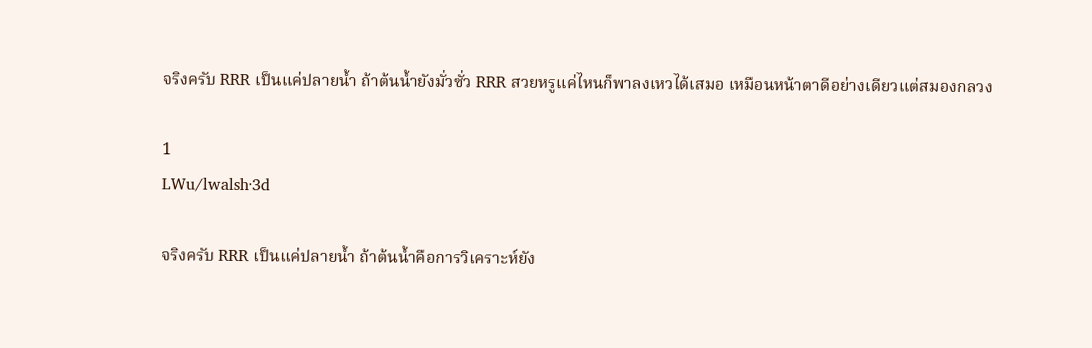จริงครับ RRR เป็นแค่ปลายน้ำ ถ้าต้นน้ำยังมั่วซั่ว RRR สวยหรูแค่ไหนก็พาลงเหวได้เสมอ เหมือนหน้าตาดีอย่างเดียวแต่สมองกลวง

1
LWu/lwalsh·3d

จริงครับ RRR เป็นแค่ปลายน้ำ ถ้าต้นน้ำคือการวิเคราะห์ยัง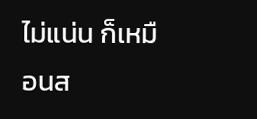ไม่แน่น ก็เหมือนส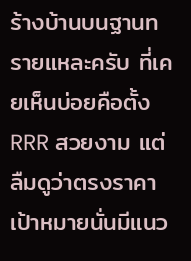ร้างบ้านบนฐานทรายแหละครับ ที่เคยเห็นบ่อยคือตั้ง RRR สวยงาม แต่ลืมดูว่าตรงราคาเป้าหมายนั่นมีแนว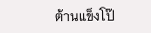ต้านแข็งโป๊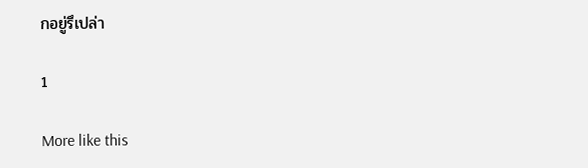กอยู่รึเปล่า

1

More like this